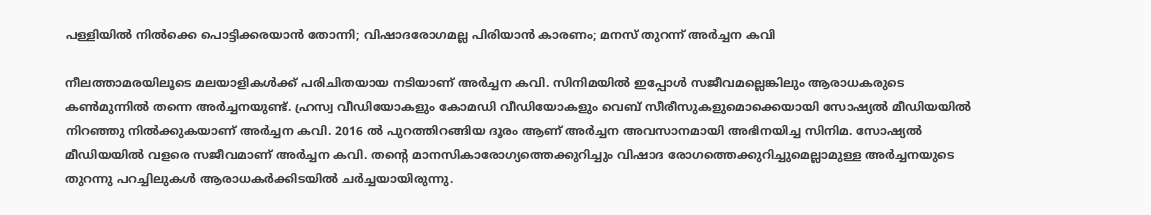പള്ളിയില്‍ നില്‍ക്കെ പൊട്ടിക്കരയാന്‍ തോന്നി; വിഷാദരോഗമല്ല പിരിയാന്‍ കാരണം; മനസ് തുറന്ന് അര്‍ച്ചന കവി

നീലത്താമരയിലൂടെ മലയാളികള്‍ക്ക് പരിചിതയായ നടിയാണ് അര്‍ച്ചന കവി. സിനിമയില്‍ ഇപ്പോള്‍ സജീവമല്ലെങ്കിലും ആരാധകരുടെ കണ്‍മുന്നില്‍ തന്നെ അര്‍ച്ചനയുണ്ട്. ഹ്രസ്വ വീഡിയോകളും കോമഡി വീഡിയോകളും വെബ് സീരീസുകളുമൊക്കെയായി സോഷ്യല്‍ മീഡിയയില്‍ നിറഞ്ഞു നില്‍ക്കുകയാണ് അര്‍ച്ചന കവി. 2016 ല്‍ പുറത്തിറങ്ങിയ ദൂരം ആണ് അര്‍ച്ചന അവസാനമായി അഭിനയിച്ച സിനിമ. സോഷ്യല്‍ മീഡിയയില്‍ വളരെ സജീവമാണ് അര്‍ച്ചന കവി. തന്റെ മാനസികാരോഗ്യത്തെക്കുറിച്ചും വിഷാദ രോഗത്തെക്കുറിച്ചുമെല്ലാമുള്ള അര്‍ച്ചനയുടെ തുറന്നു പറച്ചിലുകള്‍ ആരാധകര്‍ക്കിടയില്‍ ചര്‍ച്ചയായിരുന്നു.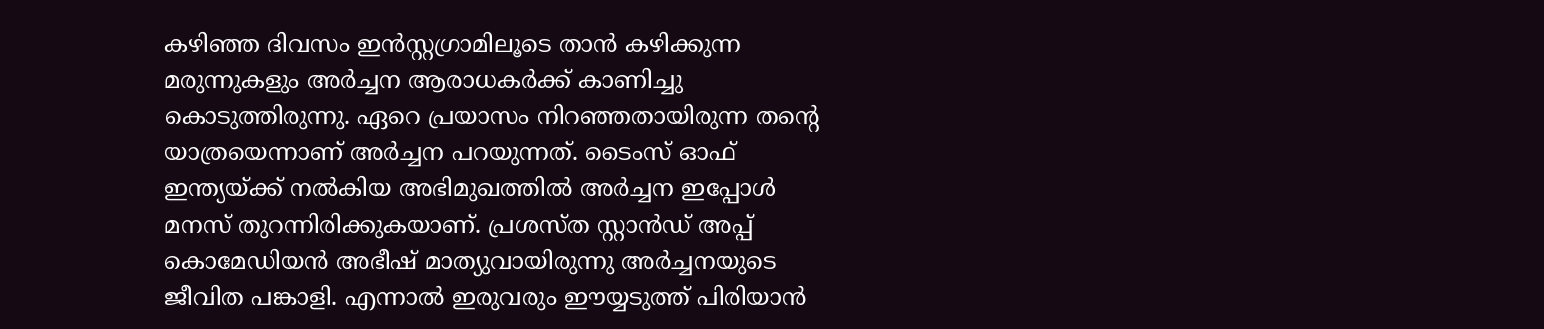കഴിഞ്ഞ ദിവസം ഇന്‍സ്റ്റഗ്രാമിലൂടെ താന്‍ കഴിക്കുന്ന മരുന്നുകളും അര്‍ച്ചന ആരാധകര്‍ക്ക് കാണിച്ചു കൊടുത്തിരുന്നു. ഏറെ പ്രയാസം നിറഞ്ഞതായിരുന്ന തന്റെ യാത്രയെന്നാണ് അര്‍ച്ചന പറയുന്നത്. ടൈംസ് ഓഫ് ഇന്ത്യയ്ക്ക് നല്‍കിയ അഭിമുഖത്തില്‍ അര്‍ച്ചന ഇപ്പോള്‍ മനസ് തുറന്നിരിക്കുകയാണ്. പ്രശസ്ത സ്റ്റാന്‍ഡ് അപ്പ് കൊമേഡിയന്‍ അഭീഷ് മാത്യുവായിരുന്നു അര്‍ച്ചനയുടെ ജീവിത പങ്കാളി. എന്നാല്‍ ഇരുവരും ഈയ്യടുത്ത് പിരിയാന്‍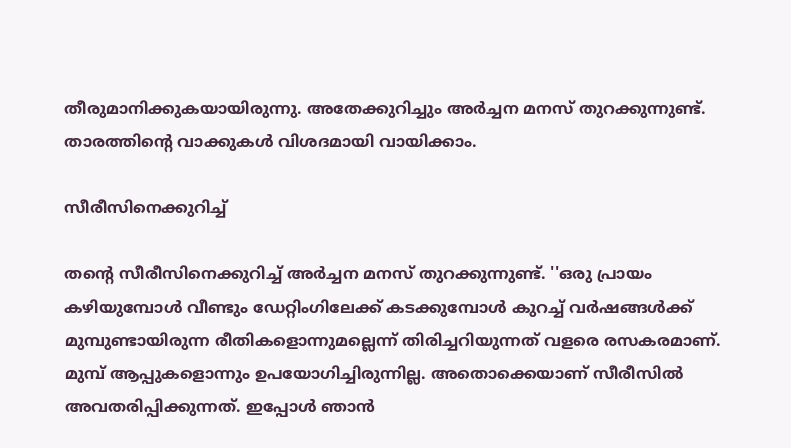തീരുമാനിക്കുകയായിരുന്നു. അതേക്കുറിച്ചും അര്‍ച്ചന മനസ് തുറക്കുന്നുണ്ട്. താരത്തിന്റെ വാക്കുകള്‍ വിശദമായി വായിക്കാം.

സീരീസിനെക്കുറിച്ച്

തന്റെ സീരീസിനെക്കുറിച്ച് അര്‍ച്ചന മനസ് തുറക്കുന്നുണ്ട്. ''ഒരു പ്രായം കഴിയുമ്പോള്‍ വീണ്ടും ഡേറ്റിംഗിലേക്ക് കടക്കുമ്പോള്‍ കുറച്ച് വര്‍ഷങ്ങള്‍ക്ക് മുമ്പുണ്ടായിരുന്ന രീതികളൊന്നുമല്ലെന്ന് തിരിച്ചറിയുന്നത് വളരെ രസകരമാണ്. മുമ്പ് ആപ്പുകളൊന്നും ഉപയോഗിച്ചിരുന്നില്ല. അതൊക്കെയാണ് സീരീസില്‍ അവതരിപ്പിക്കുന്നത്. ഇപ്പോള്‍ ഞാന്‍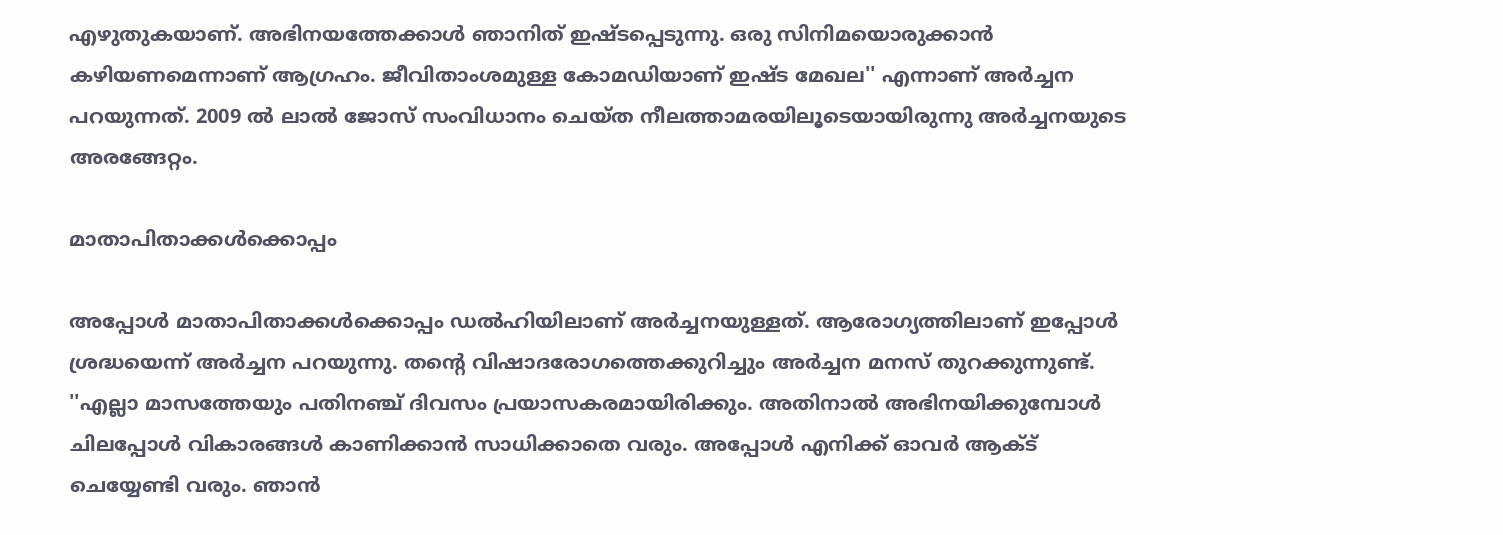എഴുതുകയാണ്. അഭിനയത്തേക്കാള്‍ ഞാനിത് ഇഷ്ടപ്പെടുന്നു. ഒരു സിനിമയൊരുക്കാന്‍ കഴിയണമെന്നാണ് ആഗ്രഹം. ജീവിതാംശമുള്ള കോമഡിയാണ് ഇഷ്ട മേഖല'' എന്നാണ് അര്‍ച്ചന പറയുന്നത്. 2009 ല്‍ ലാല്‍ ജോസ് സംവിധാനം ചെയ്ത നീലത്താമരയിലൂടെയായിരുന്നു അര്‍ച്ചനയുടെ അരങ്ങേറ്റം.

മാതാപിതാക്കള്‍ക്കൊപ്പം

അപ്പോള്‍ മാതാപിതാക്കള്‍ക്കൊപ്പം ഡല്‍ഹിയിലാണ് അര്‍ച്ചനയുള്ളത്. ആരോഗ്യത്തിലാണ് ഇപ്പോള്‍ ശ്രദ്ധയെന്ന് അര്‍ച്ചന പറയുന്നു. തന്റെ വിഷാദരോഗത്തെക്കുറിച്ചും അര്‍ച്ചന മനസ് തുറക്കുന്നുണ്ട്. ''എല്ലാ മാസത്തേയും പതിനഞ്ച് ദിവസം പ്രയാസകരമായിരിക്കും. അതിനാല്‍ അഭിനയിക്കുമ്പോള്‍ ചിലപ്പോള്‍ വികാരങ്ങള്‍ കാണിക്കാന്‍ സാധിക്കാതെ വരും. അപ്പോള്‍ എനിക്ക് ഓവര്‍ ആക്ട് ചെയ്യേണ്ടി വരും. ഞാന്‍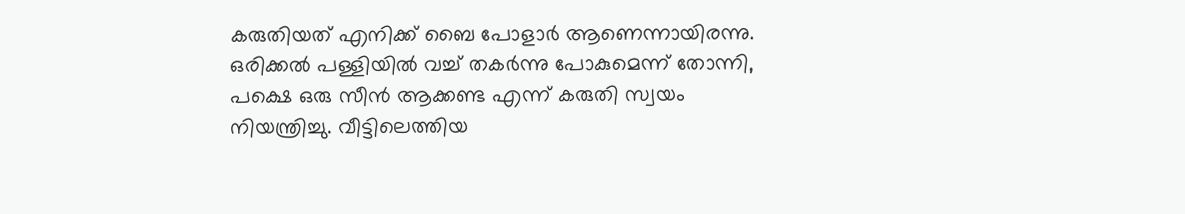കരുതിയത് എനിക്ക് ബൈ പോളാര്‍ ആണെന്നായിരന്നു. ഒരിക്കല്‍ പള്ളിയില്‍ വച്ച് തകര്‍ന്നു പോകുമെന്ന് തോന്നി, പക്ഷെ ഒരു സീന്‍ ആക്കണ്ട എന്ന് കരുതി സ്വയം നിയന്ത്രിച്ചു. വീട്ടിലെത്തിയ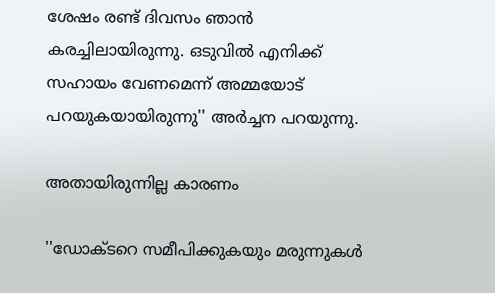ശേഷം രണ്ട് ദിവസം ഞാന്‍ കരച്ചിലായിരുന്നു. ഒടുവില്‍ എനിക്ക് സഹായം വേണമെന്ന് അമ്മയോട് പറയുകയായിരുന്നു'' അര്‍ച്ചന പറയുന്നു.

അതായിരുന്നില്ല കാരണം

''ഡോക്ടറെ സമീപിക്കുകയും മരുന്നുകള്‍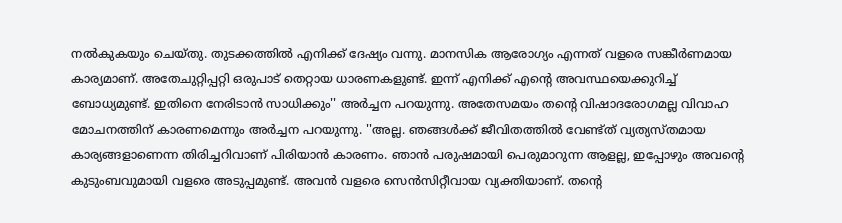നല്‍കുകയും ചെയ്തു. തുടക്കത്തില്‍ എനിക്ക് ദേഷ്യം വന്നു. മാനസിക ആരോഗ്യം എന്നത് വളരെ സങ്കീര്‍ണമായ കാര്യമാണ്. അതേചുറ്റിപ്പറ്റി ഒരുപാട് തെറ്റായ ധാരണകളുണ്ട്. ഇന്ന് എനിക്ക് എന്റെ അവസ്ഥയെക്കുറിച്ച് ബോധ്യമുണ്ട്. ഇതിനെ നേരിടാന്‍ സാധിക്കും'' അര്‍ച്ചന പറയുന്നു. അതേസമയം തന്റെ വിഷാദരോഗമല്ല വിവാഹ മോചനത്തിന് കാരണമെന്നും അര്‍ച്ചന പറയുന്നു. ''അല്ല. ഞങ്ങള്‍ക്ക് ജീവിതത്തില്‍ വേണ്ട്ത് വ്യത്യസ്തമായ കാര്യങ്ങളാണെന്ന തിരിച്ചറിവാണ് പിരിയാന്‍ കാരണം. ഞാന്‍ പരുഷമായി പെരുമാറുന്ന ആളല്ല, ഇപ്പോഴും അവന്റെ കുടുംബവുമായി വളരെ അടുപ്പമുണ്ട്. അവന്‍ വളരെ സെന്‍സിറ്റീവായ വ്യക്തിയാണ്. തന്റെ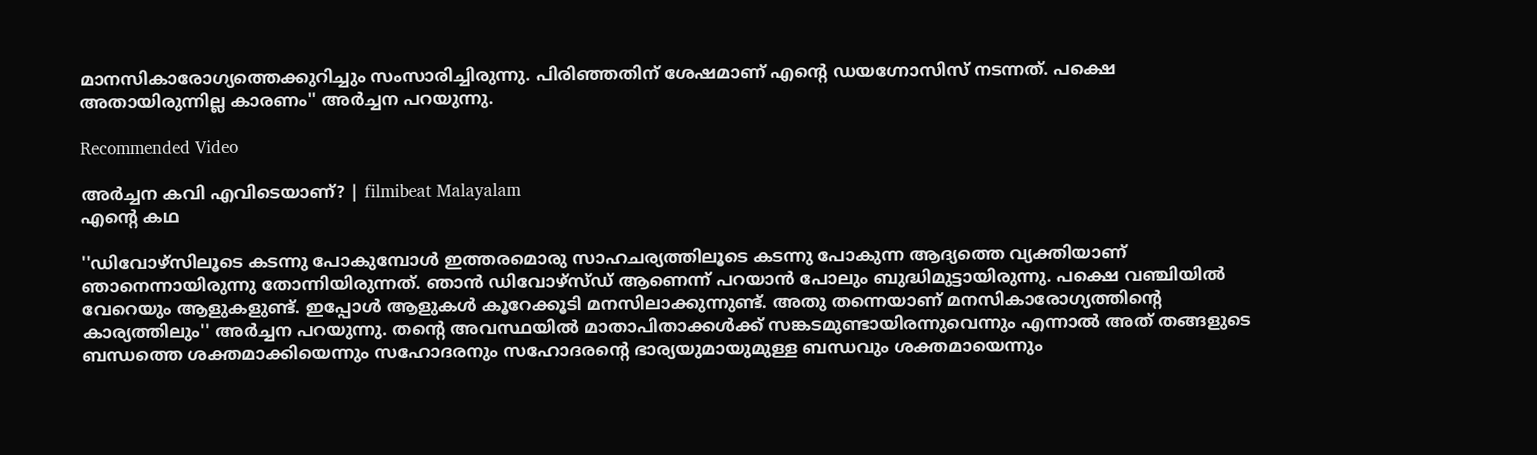മാനസികാരോഗ്യത്തെക്കുറിച്ചും സംസാരിച്ചിരുന്നു. പിരിഞ്ഞതിന് ശേഷമാണ് എന്റെ ഡയഗ്നോസിസ് നടന്നത്. പക്ഷെ അതായിരുന്നില്ല കാരണം'' അര്‍ച്ചന പറയുന്നു.

Recommended Video

അർച്ചന കവി എവിടെയാണ്? | filmibeat Malayalam
എന്റെ കഥ

''ഡിവോഴ്സിലൂടെ കടന്നു പോകുമ്പോള്‍ ഇത്തരമൊരു സാഹചര്യത്തിലൂടെ കടന്നു പോകുന്ന ആദ്യത്തെ വ്യക്തിയാണ് ഞാനെന്നായിരുന്നു തോന്നിയിരുന്നത്. ഞാന്‍ ഡിവോഴ്‌സ്ഡ് ആണെന്ന് പറയാന്‍ പോലും ബുദ്ധിമുട്ടായിരുന്നു. പക്ഷെ വഞ്ചിയില്‍ വേറെയും ആളുകളുണ്ട്. ഇപ്പോള്‍ ആളുകള്‍ കൂറേക്കൂടി മനസിലാക്കുന്നുണ്ട്. അതു തന്നെയാണ് മനസികാരോഗ്യത്തിന്റെ കാര്യത്തിലും'' അര്‍ച്ചന പറയുന്നു. തന്റെ അവസ്ഥയില്‍ മാതാപിതാക്കള്‍ക്ക് സങ്കടമുണ്ടായിരന്നുവെന്നും എന്നാല്‍ അത് തങ്ങളുടെ ബന്ധത്തെ ശക്തമാക്കിയെന്നും സഹോദരനും സഹോദരന്റെ ഭാര്യയുമായുമുള്ള ബന്ധവും ശക്തമായെന്നും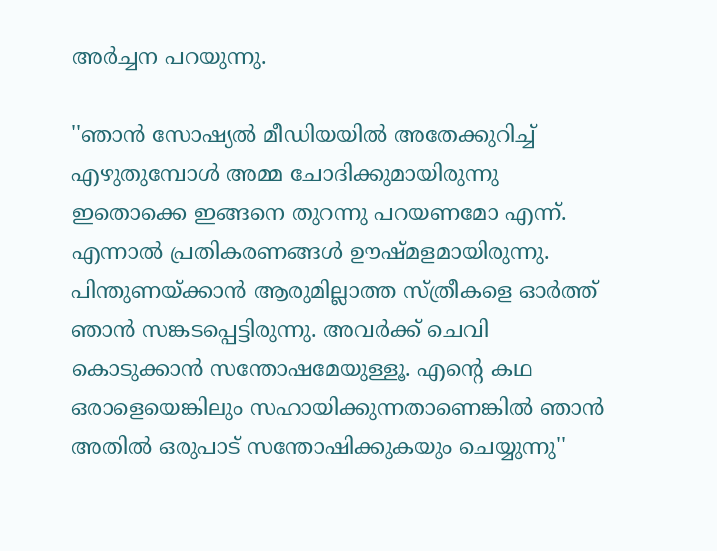അര്‍ച്ചന പറയുന്നു.

''ഞാന്‍ സോഷ്യല്‍ മീഡിയയില്‍ അതേക്കുറിച്ച് എഴുതുമ്പോള്‍ അമ്മ ചോദിക്കുമായിരുന്നു ഇതൊക്കെ ഇങ്ങനെ തുറന്നു പറയണമോ എന്ന്. എന്നാല്‍ പ്രതികരണങ്ങള്‍ ഊഷ്മളമായിരുന്നു. പിന്തുണയ്ക്കാന്‍ ആരുമില്ലാത്ത സ്ത്രീകളെ ഓര്‍ത്ത് ഞാന്‍ സങ്കടപ്പെട്ടിരുന്നു. അവര്‍ക്ക് ചെവി കൊടുക്കാന്‍ സന്തോഷമേയുള്ളൂ. എന്റെ കഥ ഒരാളെയെങ്കിലും സഹായിക്കുന്നതാണെങ്കില്‍ ഞാന്‍ അതില്‍ ഒരുപാട് സന്തോഷിക്കുകയും ചെയ്യുന്നു''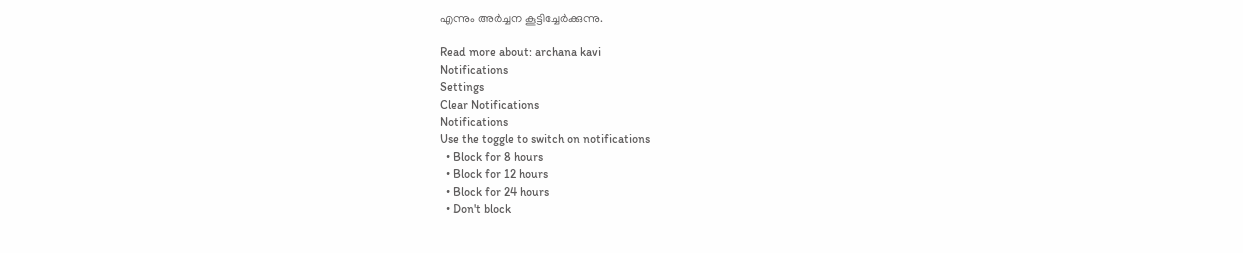എന്നും അര്‍ച്ചന കൂട്ടിച്ചേര്‍ക്കുന്നു.

Read more about: archana kavi
Notifications
Settings
Clear Notifications
Notifications
Use the toggle to switch on notifications
  • Block for 8 hours
  • Block for 12 hours
  • Block for 24 hours
  • Don't block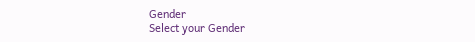Gender
Select your Gender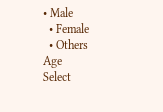• Male
  • Female
  • Others
Age
Select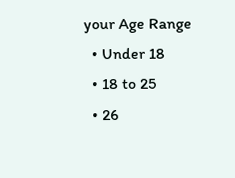your Age Range
  • Under 18
  • 18 to 25
  • 26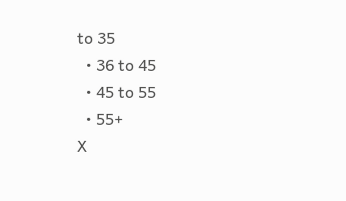to 35
  • 36 to 45
  • 45 to 55
  • 55+
X